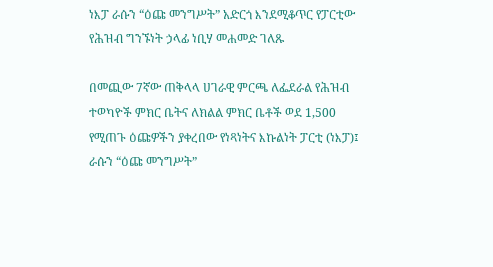ነእፓ ራሱን “ዕጩ መንግሥት” አድርጎ እንደሚቆጥር የፓርቲው የሕዝብ ግንኙነት ኃላፊ ነቢሃ መሐመድ ገለጹ

በመጪው 7ኛው ጠቅላላ ሀገራዊ ምርጫ ለፌደራል የሕዝብ ተወካዮች ምክር ቤትና ለክልል ምክር ቤቶች ወደ 1,500 የሚጠጉ ዕጩዎችን ያቀረበው የነጻነትና እኩልነት ፓርቲ (ነእፓ)፤ ራሱን “ዕጩ መንግሥት”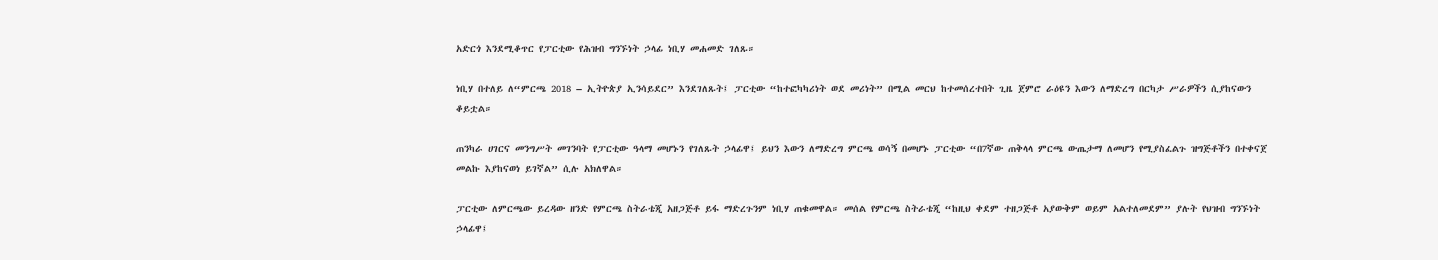አድርጎ እንደሚቆጥር የፓርቲው የሕዝብ ግንኙነት ኃላፊ ነቢሃ መሐመድ ገለጹ።

ነቢሃ በተለይ ለ“ምርጫ 2018 – ኢትዮጵያ ኢንሳይደር” እንደገለጹት፤ ፓርቲው “ከተፎካካሪነት ወደ መሪነት” በሚል መርህ ከተመሰረተበት ጊዜ ጀምሮ ራዕዩን እውን ለማድረግ በርካታ ሥራዎችን ሲያከናውን ቆይቷል።

ጠንካራ ሀገርና መንግሥት መገንባት የፓርቲው ዓላማ መሆኑን የገለጹት ኃላፊዋ፤ ይህን እውን ለማድረግ ምርጫ ወሳኝ በመሆኑ ፓርቲው “በ7ኛው ጠቅላላ ምርጫ ውጤታማ ለመሆን የሚያስፈልጉ ዝግጅቶችን በተቀናጀ መልኩ እያከናወነ ይገኛል” ሲሉ አክለዋል።

ፓርቲው ለምርጫው ይረዳው ዘንድ የምርጫ ስትራቴጂ አዘጋጅቶ ይፋ ማድረጉንም ነቢሃ ጠቁመዋል። መሰል የምርጫ ስትራቴጂ “ከዚህ ቀደም ተዘጋጅቶ አያውቅም ወይም አልተለመደም” ያሉት የህዝብ ግንኙነት ኃላፊዋ፤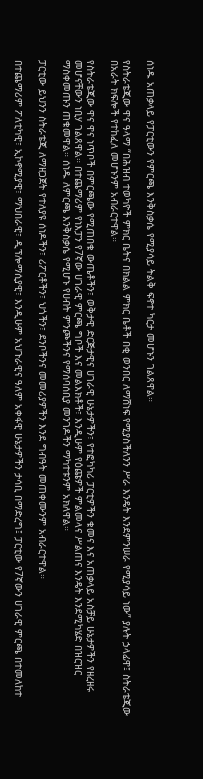ሰነዱ አጠቃላይ የፓርቲውን የምርጫ እንቅስቃሴ የሚያሳይ ትልቅ ፍኖተ ካርታ መሆኑን ገልጸዋል።

የስትራቴጂው ዋና ዓላማ “በሕዝብ ተወካዮች ምክር ቤትና በክልል ምክር ቤቶች በቂ ወንበር ለማሸነፍ የሚያስችለንን ሥራ እንዴት እንደምንሠራ የሚያሳይ ነው” ያሉት ኃላፊዋ፤ ስትራቴጂው በአራት ክፍሎች የተከፈለ መሆኑንም አብራርተዋል።

የስትራቴጂው ዋና ዋና ነጥቦች በምርጫው የሚጠበቁ ውጤቶችን፣ ወቅታዊ ድርጅታዊና ሀገራዊ ሁኔታዎችን፣ የተፎካካሪ ፓርቲዎችን ቁመና እና አጠቃላይ አስቻይ ሁኔታዎችን የዘረዘሩ መሆናቸውን ነቢሃ ገልጸዋል። በተጨማሪም የነእፓን የ7ኛው ሀገራዊ ምርጫ ግቦች እና መልእክቶች፣ እንዲሁም የዕጩዎች ምልመላና ሥልጠና እንዴት እንደሚካሄድ በዝርዝር ማስቀመጡን ጠቁመዋል። ሰነዱ ለምርጫ እንቅስቃሴ የሚሆኑ የሀብት ምንጮችንና የማሰባሰቢያ መንገዶችን ማካተቱንም አክለዋል።

ፓርቲው ይህንን ስትራቴጂ ለማዘጋጀት የተለያዩ ሰነዶችን፣ ሪፖርቶችን፣ ህጎችን፣ ደንቦችንና መመሪያዎችን እንደ ግብዓት መጠቀሙንም አብራርተዋል።

በተጨማሪም ፖለቲካዊ፣ ኢኮኖሚያዊ፣ ማህበራዊ፣ ዲፕሎማሲያዊ፣ እንዲሁም አህጉራዊና ዓለም አቀፋዊ ሁኔታዎችን ታሳቢ በማድረግ፤ ፓርቲው የ7ኛውን ሀገራዊ ምርጫ በተመለከተ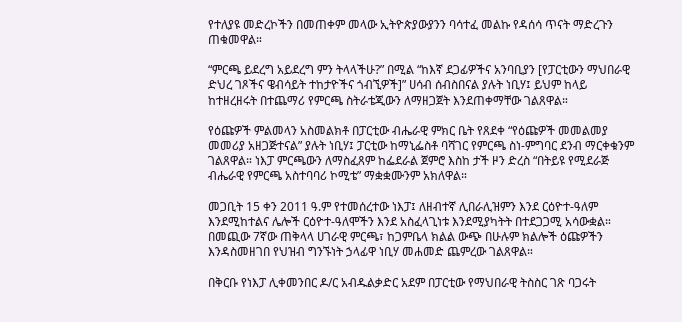የተለያዩ መድረኮችን በመጠቀም መላው ኢትዮጵያውያንን ባሳተፈ መልኩ የዳሰሳ ጥናት ማድረጉን ጠቁመዋል።

“ምርጫ ይደረግ አይደረግ ምን ትላላችሁ?” በሚል “ከእኛ ደጋፊዎችና አንባቢያን [የፓርቲውን ማህበራዊ ድህረ ገጾችና ዌብሳይት ተከታዮችና ጎብኚዎች]” ሀሳብ ሰብስበናል ያሉት ነቢሃ፤ ይህም ከላይ ከተዘረዘሩት በተጨማሪ የምርጫ ስትራቴጂውን ለማዘጋጀት እንደጠቀማቸው ገልጸዋል።

የዕጩዎች ምልመላን አስመልክቶ በፓርቲው ብሔራዊ ምክር ቤት የጸደቀ “የዕጩዎች መመልመያ መመሪያ አዘጋጅተናል” ያሉት ነቢሃ፤ ፓርቲው ከማኒፌስቶ ባሻገር የምርጫ ስነ-ምግባር ደንብ ማርቀቁንም ገልጸዋል። ነእፓ ምርጫውን ለማስፈጸም ከፌደራል ጀምሮ እስከ ታች ዞን ድረስ “በትይዩ የሚደራጅ ብሔራዊ የምርጫ አስተባባሪ ኮሚቴ” ማቋቋሙንም አክለዋል።

መጋቢት 15 ቀን 2011 ዓ.ም የተመሰረተው ነእፓ፤ ለዘብተኛ ሊበራሊዝምን እንደ ርዕዮተ-ዓለም እንደሚከተልና ሌሎች ርዕዮተ-ዓለሞችን እንደ አስፈላጊነቱ እንደሚያካትት በተደጋጋሚ አሳውቋል። በመጪው 7ኛው ጠቅላላ ሀገራዊ ምርጫ፣ ከጋምቤላ ክልል ውጭ በሁሉም ክልሎች ዕጩዎችን እንዳስመዘገበ የህዝብ ግንኙነት ኃላፊዋ ነቢሃ መሐመድ ጨምረው ገልጸዋል።

በቅርቡ የነእፓ ሊቀመንበር ዶ/ር አብዱልቃድር አደም በፓርቲው የማህበራዊ ትስስር ገጽ ባጋሩት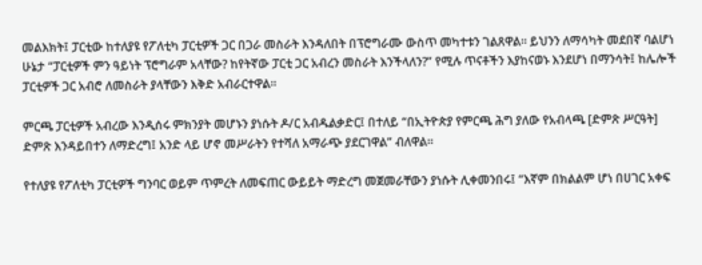መልእክት፤ ፓርቲው ከተለያዩ የፖለቲካ ፓርቲዎች ጋር በጋራ መስራት እንዳለበት በፕሮግራሙ ውስጥ መካተቱን ገልጸዋል። ይህንን ለማሳካት መደበኛ ባልሆነ ሁኔታ “ፓርቲዎች ምን ዓይነት ፕሮግራም አላቸው? ከየትኛው ፓርቲ ጋር አብረን መስራት እንችላለን?” የሚሉ ጥናቶችን እያከናወኑ እንደሆነ በማንሳት፤ ከሌሎች ፓርቲዎች ጋር አብሮ ለመስራት ያላቸውን እቅድ አብራርተዋል።

ምርጫ ፓርቲዎች አብረው እንዲሰሩ ምክንያት መሆኑን ያነሱት ዶ/ር አብዱልቃድር፤ በተለይ “በኢትዮጵያ የምርጫ ሕግ ያለው የአብላጫ [ድምጽ ሥርዓት] ድምጽ እንዳይበተን ለማድረግ፤ አንድ ላይ ሆኖ መሥራትን የተሻለ አማራጭ ያደርገዋል” ብለዋል።

የተለያዩ የፖለቲካ ፓርቲዎች ግንባር ወይም ጥምረት ለመፍጠር ውይይት ማድረግ መጀመራቸውን ያነሱት ሊቀመንበሩ፤ “እኛም በክልልም ሆነ በሀገር አቀፍ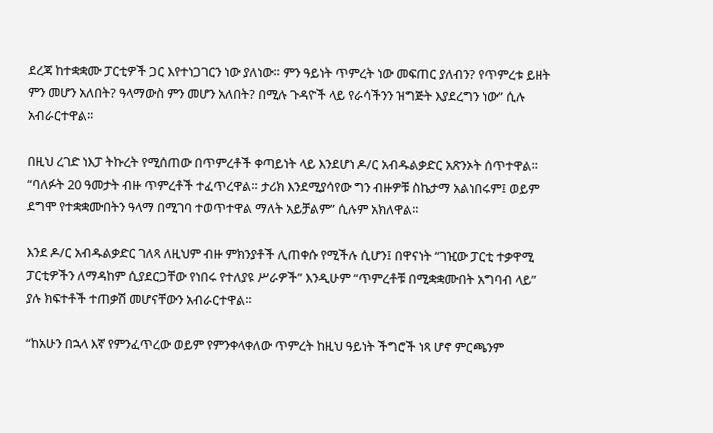ደረጃ ከተቋቋሙ ፓርቲዎች ጋር እየተነጋገርን ነው ያለነው። ምን ዓይነት ጥምረት ነው መፍጠር ያለብን? የጥምረቱ ይዘት ምን መሆን አለበት? ዓላማውስ ምን መሆን አለበት? በሚሉ ጉዳዮች ላይ የራሳችንን ዝግጅት እያደረግን ነው” ሲሉ አብራርተዋል።

በዚህ ረገድ ነእፓ ትኩረት የሚሰጠው በጥምረቶች ቀጣይነት ላይ እንደሆነ ዶ/ር አብዱልቃድር አጽንኦት ሰጥተዋል። “ባለፉት 20 ዓመታት ብዙ ጥምረቶች ተፈጥረዋል። ታሪክ እንደሚያሳየው ግን ብዙዎቹ ስኬታማ አልነበሩም፤ ወይም ደግሞ የተቋቋሙበትን ዓላማ በሚገባ ተወጥተዋል ማለት አይቻልም” ሲሉም አክለዋል።

እንደ ዶ/ር አብዱልቃድር ገለጻ ለዚህም ብዙ ምክንያቶች ሊጠቀሱ የሚችሉ ሲሆን፤ በዋናነት “ገዢው ፓርቲ ተቃዋሚ ፓርቲዎችን ለማዳከም ሲያደርጋቸው የነበሩ የተለያዩ ሥራዎች” እንዲሁም “ጥምረቶቹ በሚቋቋሙበት አግባብ ላይ” ያሉ ክፍተቶች ተጠቃሽ መሆናቸውን አብራርተዋል።

“ከአሁን በኋላ እኛ የምንፈጥረው ወይም የምንቀላቀለው ጥምረት ከዚህ ዓይነት ችግሮች ነጻ ሆኖ ምርጫንም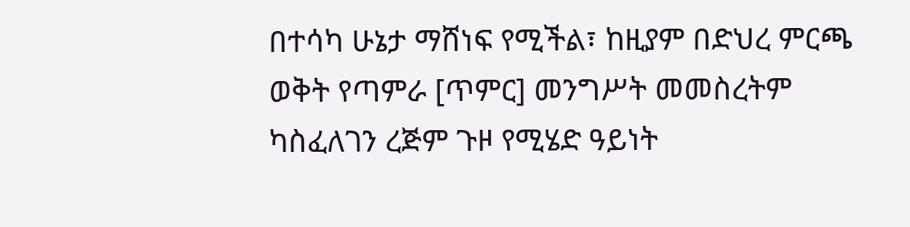በተሳካ ሁኔታ ማሸነፍ የሚችል፣ ከዚያም በድህረ ምርጫ ወቅት የጣምራ [ጥምር] መንግሥት መመስረትም ካስፈለገን ረጅም ጉዞ የሚሄድ ዓይነት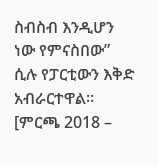ስብስብ እንዲሆን ነው የምናስበው” ሲሉ የፓርቲውን እቅድ አብራርተዋል። [ምርጫ 2018 –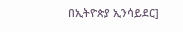በኢትዮጵያ ኢንሳይደር]